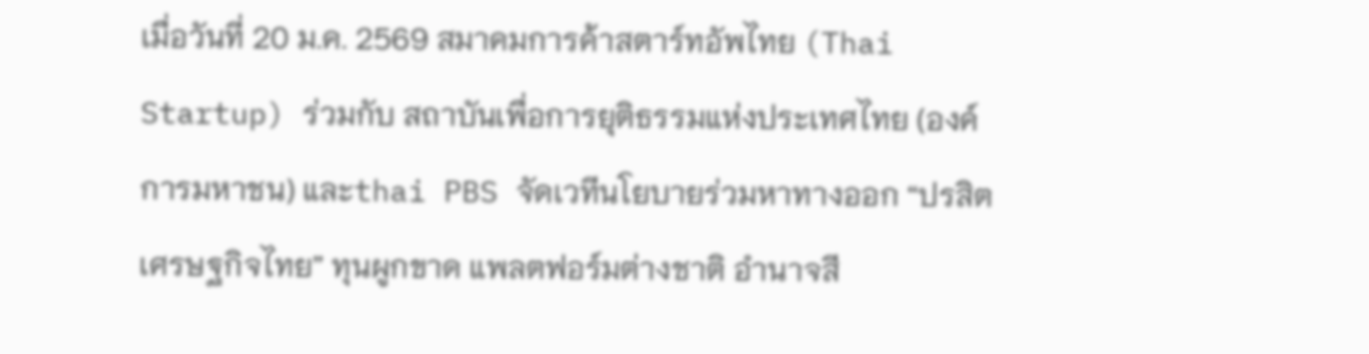เมื่อวันที่ 20 ม.ค. 2569 สมาคมการค้าสตาร์ทอัพไทย (Thai Startup) ร่วมกับ สถาบันเพื่อการยุติธรรมแห่งประเทศไทย (องค์การมหาชน) และthai PBS จัดเวทีนโยบายร่วมหาทางออก “ปรสิตเศรษฐกิจไทย” ทุนผูกขาด แพลตฟอร์มต่างชาติ อำนาจสี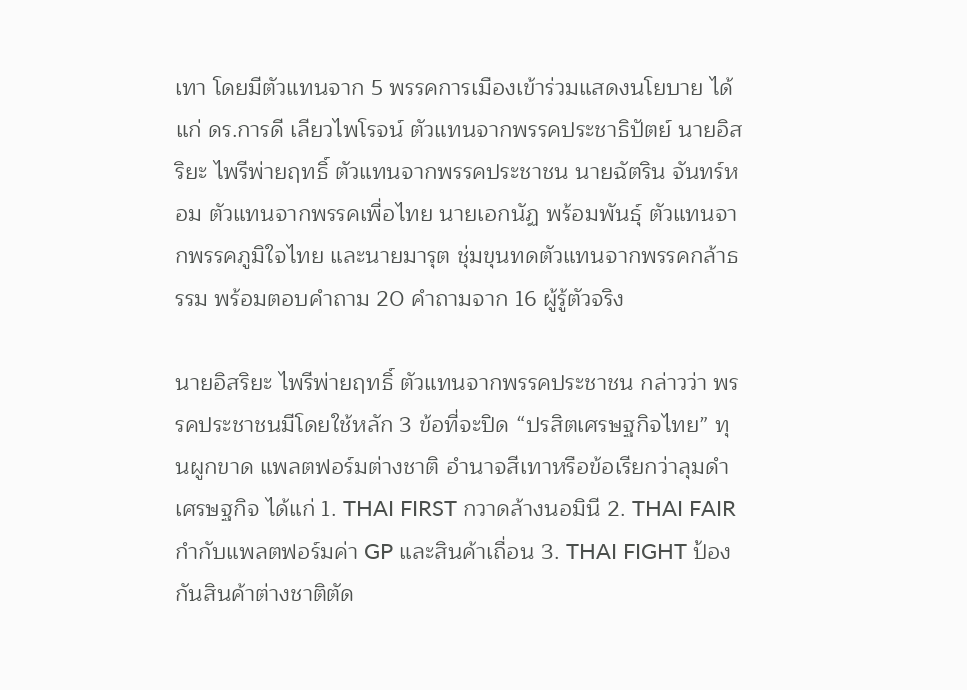เทา โดยมีตัวแทนจาก 5 พรรคการเมืองเข้าร่วมแสดงนโยบาย ได้แก่ ดร.การดี เลียวไพโรจน์ ตัวแทนจากพรรคประชาธิปัตย์ นายอิสริยะ ไพรีพ่ายฤทธิ์ ตัวแทนจากพรรคประชาชน นายฉัตริน จันทร์หอม ตัวแทนจากพรรคเพื่อไทย นายเอกนัฏ พร้อมพันธุ์ ตัวแทนจากพรรคภูมิใจไทย และนายมารุต ชุ่มขุนทดตัวแทนจากพรรคกล้าธรรม พร้อมตอบคำถาม 20 คำถามจาก 16 ผู้รู้ตัวจริง

นายอิสริยะ ไพรีพ่ายฤทธิ์ ตัวแทนจากพรรคประชาชน กล่าวว่า พรรคประชาชนมีโดยใช้หลัก 3 ข้อที่จะปิด “ปรสิตเศรษฐกิจไทย” ทุนผูกขาด แพลตฟอร์มต่างชาติ อำนาจสีเทาหรือข้อเรียกว่าลุมดำเศรษฐกิจ ได้แก่ 1. THAI FIRST กวาดล้างนอมินี 2. THAI FAIR กำกับแพลตฟอร์มค่า GP และสินค้าเถื่อน 3. THAI FIGHT ป้องกันสินค้าต่างชาติตัด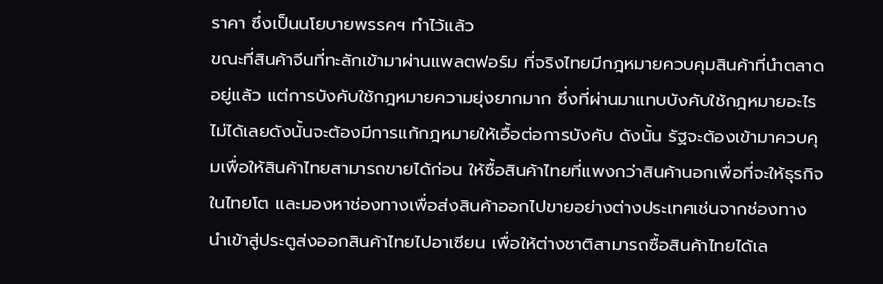ราคา ซึ่งเป็นนโยบายพรรคฯ ทำไว้แล้ว
ขณะที่สินค้าจีนที่ทะลักเข้ามาผ่านแพลตฟอร์ม ที่จริงไทยมีกฎหมายควบคุมสินค้าที่นำตลาดอยู่แล้ว แต่การบังคับใช้กฎหมายความยุ่งยากมาก ซึ่งที่ผ่านมาแทบบังคับใช้กฎหมายอะไรไม่ได้เลยดังนั้นจะต้องมีการแก้กฎหมายให้เอื้อต่อการบังคับ ดังนั้น รัฐจะต้องเข้ามาควบคุมเพื่อให้สินค้าไทยสามารถขายได้ก่อน ให้ซื้อสินค้าไทยที่แพงกว่าสินค้านอกเพื่อที่จะให้ธุรกิจในไทยโต และมองหาช่องทางเพื่อส่งสินค้าออกไปขายอย่างต่างประเทศเช่นจากช่องทางนำเข้าสู่ประตูส่งออกสินค้าไทยไปอาเซียน เพื่อให้ต่างชาติสามารถซื้อสินค้าไทยได้เล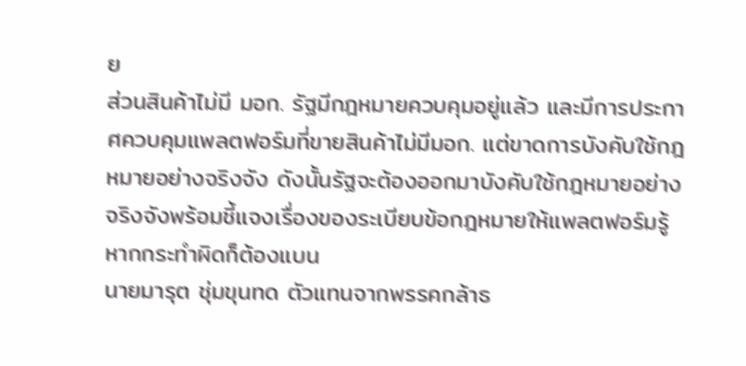ย
ส่วนสินค้าไม่มี มอก. รัฐมีกฎหมายควบคุมอยู่แล้ว และมีการประกาศควบคุมแพลตฟอร์มที่ขายสินค้าไม่มีมอก. แต่ขาดการบังคับใช้กฎหมายอย่างจริงจัง ดังนั้นรัฐจะต้องออกมาบังคับใช้กฎหมายอย่างจริงจังพร้อมชี้แจงเรื่องของระเบียบข้อกฎหมายให้แพลตฟอร์มรู้หากกระทำผิดก็ต้องแบน
นายมารุต ชุ่มขุนทด ตัวแทนจากพรรคกล้าธ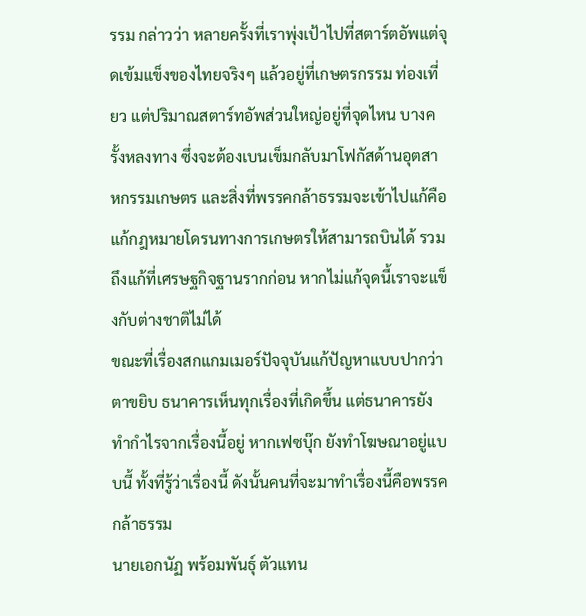รรม กล่าวว่า หลายครั้งที่เราพุ่งเป้าไปที่สตาร์ตอัพแต่จุดเข้มแข็งของไทยจริงๆ แล้วอยู่ที่เกษตรกรรม ท่องเที่ยว แต่ปริมาณสตาร์ทอัพส่วนใหญ่อยู่ที่จุดไหน บางครั้งหลงทาง ซึ่งจะต้องเบนเข็มกลับมาโฟกัสด้านอุตสาหกรรมเกษตร และสิ่งที่พรรคกล้าธรรมจะเข้าไปแก้คือแก้กฎหมายโดรนทางการเกษตรให้สามารถบินได้ รวมถึงแก้ที่เศรษฐกิจฐานรากก่อน หากไม่แก้จุดนี้เราจะแข็งกับต่างชาติไม่ได้
ขณะที่เรื่องสกแกมเมอร์ปัจจุบันแก้ปัญหาแบบปากว่าตาขยิบ ธนาคารเห็นทุกเรื่องที่เกิดขึ้น แต่ธนาคารยังทำกำไรจากเรื่องนี้อยู่ หากเฟซบุ๊ก ยังทำโฆษณาอยู่แบบนี้ ทั้งที่รู้ว่าเรื่องนี้ ดังนั้นคนที่จะมาทำเรื่องนี้คือพรรคกล้าธรรม
นายเอกนัฏ พร้อมพันธุ์ ตัวแทน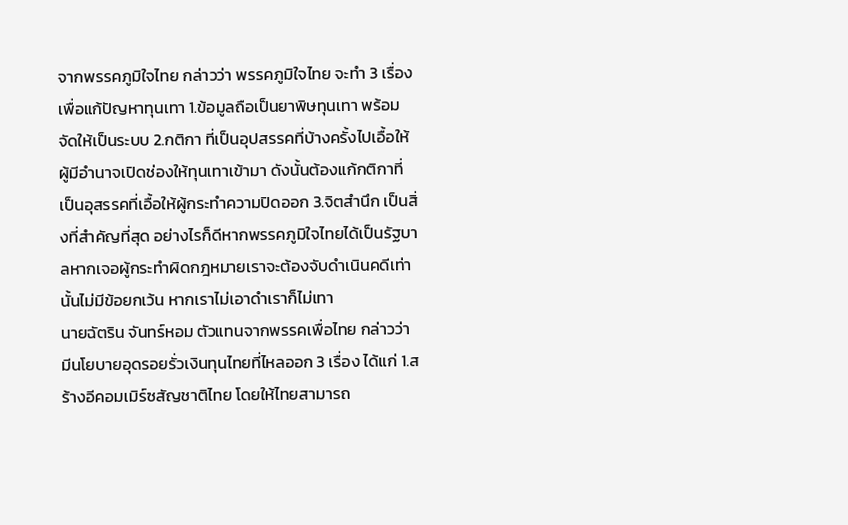จากพรรคภูมิใจไทย กล่าวว่า พรรคภูมิใจไทย จะทำ 3 เรื่อง เพื่อแก้ปัญหาทุนเทา 1.ข้อมูลถือเป็นยาพิษทุนเทา พร้อมจัดให้เป็นระบบ 2.กติกา ที่เป็นอุปสรรคที่บ้างครั้งไปเอื้อให้ผู้มีอำนาจเปิดช่องให้ทุนเทาเข้ามา ดังนั้นต้องแก้กติกาที่เป็นอุสรรคที่เอื้อให้ผู้กระทำความปิดออก 3.จิตสำนึก เป็นสิ่งที่สำคัญที่สุด อย่างไรก็ดีหากพรรคภูมิใจไทยได้เป็นรัฐบาลหากเจอผู้กระทำผิดกฎหมายเราจะต้องจับดำเนินคดีเท่านั้นไม่มีข้อยกเว้น หากเราไม่เอาดำเราก็ไม่เทา
นายฉัตริน จันทร์หอม ตัวแทนจากพรรคเพื่อไทย กล่าวว่า มีนโยบายอุดรอยรั่วเงินทุนไทยที่ไหลออก 3 เรื่อง ได้แก่ 1.สร้างอีคอมเมิร์ซสัญชาติไทย โดยให้ไทยสามารถ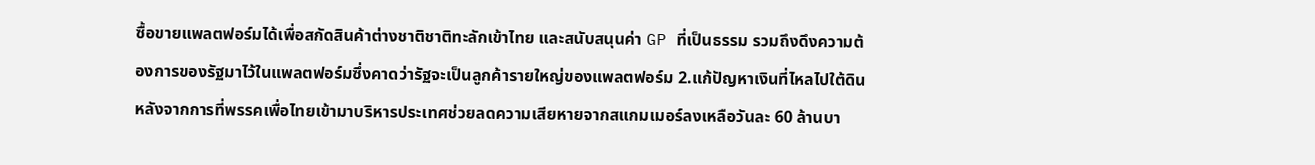ซื้อขายแพลตฟอร์มได้เพื่อสกัดสินค้าต่างชาติชาติทะลักเข้าไทย และสนับสนุนค่า GP ที่เป็นธรรม รวมถึงดึงความต้องการของรัฐมาไว้ในแพลตฟอร์มซึ่งคาดว่ารัฐจะเป็นลูกค้ารายใหญ่ของแพลตฟอร์ม 2.แก้ปัญหาเงินที่ไหลไปใต้ดิน หลังจากการที่พรรคเพื่อไทยเข้ามาบริหารประเทศช่วยลดความเสียหายจากสแกมเมอร์ลงเหลือวันละ 60 ล้านบา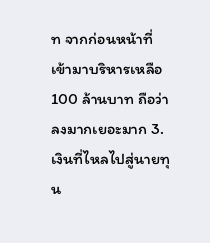ท จากก่อนหน้าที่เข้ามาบริหารเหลือ 100 ล้านบาท ถือว่าลงมากเยอะมาก 3.เงินที่ไหลไปสู่นายทุน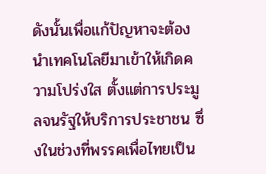ดังนั้นเพื่อแก้ปัญหาจะต้องนำเทคโนโลยีมาเข้าให้เกิดความโปร่งใส ตั้งแต่การประมูลจนรัฐให้บริการประชาชน ซึ่งในช่วงที่พรรคเพื่อไทยเป็น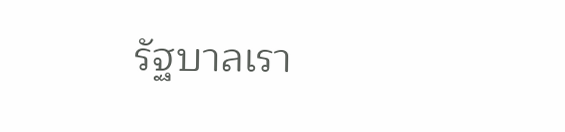รัฐบาลเรา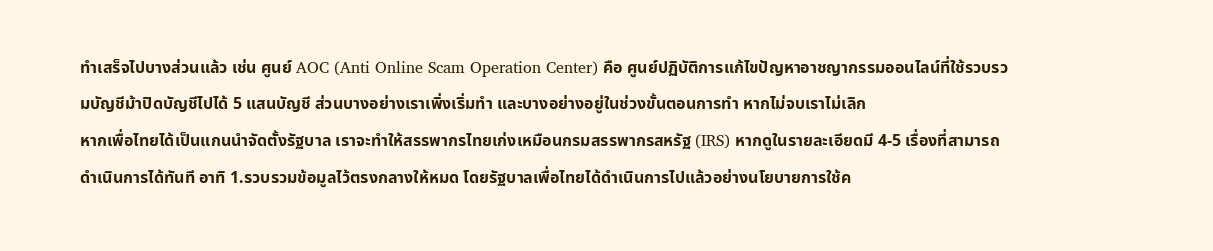ทำเสร็จไปบางส่วนแล้ว เช่น ศูนย์ AOC (Anti Online Scam Operation Center) คือ ศูนย์ปฏิบัติการแก้ไขปัญหาอาชญากรรมออนไลน์ที่ใช้รวบรวมบัญชีม้าปิดบัญชีไปได้ 5 แสนบัญชี ส่วนบางอย่างเราเพิ่งเริ่มทำ และบางอย่างอยู่ในช่วงขั้นตอนการทำ หากไม่จบเราไม่เลิก
หากเพื่อไทยได้เป็นแกนนำจัดตั้งรัฐบาล เราจะทำให้สรรพากรไทยเก่งเหมือนกรมสรรพากรสหรัฐ (IRS) หากดูในรายละเอียดมี 4-5 เรื่องที่สามารถดำเนินการได้ทันที อาทิ 1.รวบรวมข้อมูลไว้ตรงกลางให้หมด โดยรัฐบาลเพื่อไทยได้ดำเนินการไปแล้วอย่างนโยบายการใช้ค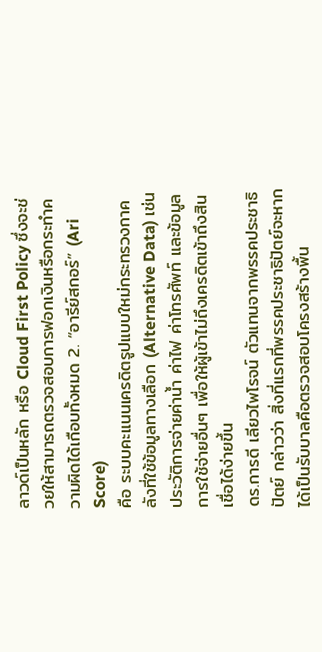ลาวด์เป็นหลัก หรือ Cloud First Policy ซึ่งจะช่วยให้สามารถตรวจสอบการฟอกเงินหรือกระทำความผิดได้เกือบทั้งหมด 2. “อารีย์สกอร์” (Ari Score)
คือ ระบบคะแนนเครดิตรูปแบบใหม่กระทรวงกาคลังที่ใช้ข้อมูลทางเลือก (Alternative Data) เช่น ประวัติการจ่ายค่าน้ำ ค่าไฟ ค่าโทรศัพท์ และข้อมูลการใช้จ่ายอื่นๆ เพื่อให้ผู้เข้าไม่ถึงเครดิตเข้าถึงสินเชื่อได้ง่ายขึ้น
ดร.การดี เลียวไพโรจน์ ตัวแทนจากพรรคประชาธิปัตย์ กล่าวว่า สิ่งที่แรกที่พรรคประชาธิปัตย์จะหากได้เป็นรับบาลคือตรวจสอบโครงสร้างพื้น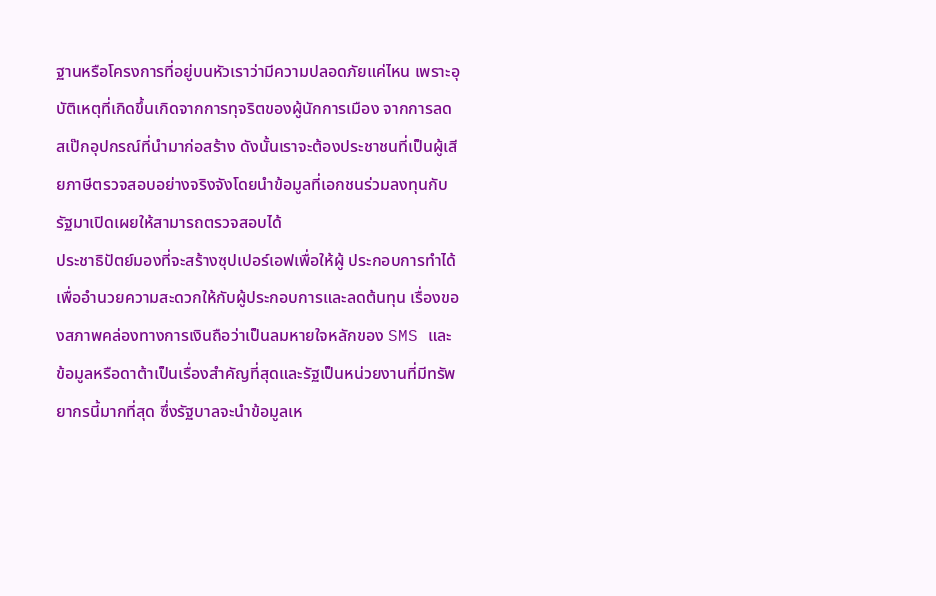ฐานหรือโครงการที่อยู่บนหัวเราว่ามีความปลอดภัยแค่ไหน เพราะอุบัติเหตุที่เกิดขึ้นเกิดจากการทุจริตของผู้นักการเมือง จากการลดสเป๊กอุปกรณ์ที่นำมาก่อสร้าง ดังนั้นเราจะต้องประชาชนที่เป็นผู้เสียภาษีตรวจสอบอย่างจริงจังโดยนำข้อมูลที่เอกชนร่วมลงทุนกับรัฐมาเปิดเผยให้สามารถตรวจสอบได้
ประชาธิปัตย์มองที่จะสร้างซุปเปอร์เอฟเพื่อให้ผู้ ประกอบการทำได้เพื่ออำนวยความสะดวกให้กับผู้ประกอบการและลดต้นทุน เรื่องของสภาพคล่องทางการเงินถือว่าเป็นลมหายใจหลักของ SMS และข้อมูลหรือดาต้าเป็นเรื่องสำคัญที่สุดและรัฐเป็นหน่วยงานที่มีทรัพยากรนี้มากที่สุด ซึ่งรัฐบาลจะนำข้อมูลเห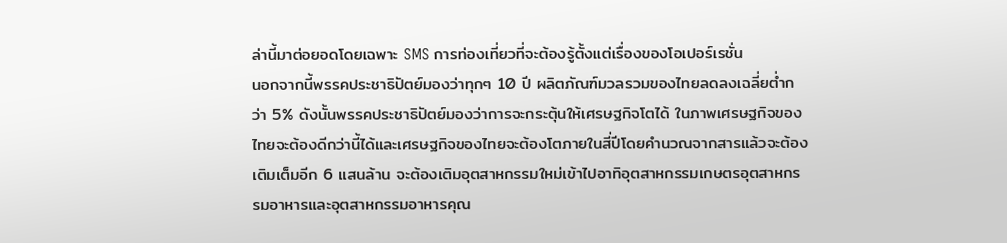ล่านี้มาต่อยอดโดยเฉพาะ SMS การท่องเที่ยวที่จะต้องรู้ตั้งแต่เรื่องของโอเปอร์เรชั่น
นอกจากนี้พรรคประชาธิปัตย์มองว่าทุกๆ 10 ปี ผลิตภัณฑ์มวลรวมของไทยลดลงเฉลี่ยต่ำกว่า 5% ดังนั้นพรรคประชาธิปัตย์มองว่าการจะกระตุ้นให้เศรษฐกิจโตได้ ในภาพเศรษฐกิจของไทยจะต้องดีกว่านี้ได้และเศรษฐกิจของไทยจะต้องโตภายในสี่ปีโดยคำนวณจากสารแล้วจะต้องเติมเต็มอีก 6 แสนล้าน จะต้องเติมอุตสาหกรรมใหม่เข้าไปอาทิอุตสาหกรรมเกษตรอุตสาหกรรมอาหารและอุตสาหกรรมอาหารคุณ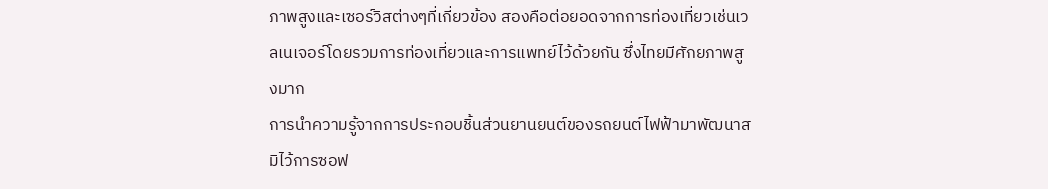ภาพสูงและเซอร์วิสต่างๆที่เกี่ยวข้อง สองคือต่อยอดจากการท่องเที่ยวเช่นเวลเนเจอร์โดยรวมการท่องเที่ยวและการแพทย์ไว้ด้วยกัน ซึ่งไทยมีศักยภาพสูงมาก
การนำความรู้จากการประกอบชิ้นส่วนยานยนต์ของรถยนต์ไฟฟ้ามาพัฒนาสมิไว้การซอฟ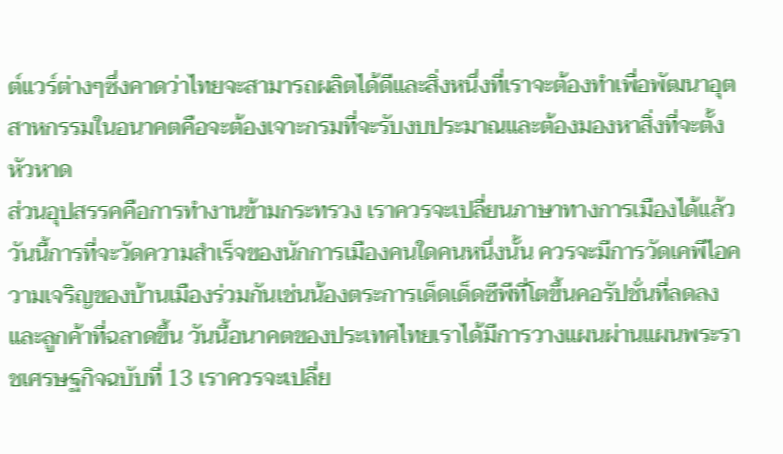ต์แวร์ต่างๆซึ่งคาดว่าไทยจะสามารถผลิตได้ดีและสิ่งหนึ่งที่เราจะต้องทำเพื่อพัฒนาอุตสาหกรรมในอนาคตคือจะต้องเจาะกรมที่จะรับงบประมาณและต้องมองหาสิ่งที่จะตั้งหัวหาด
ส่วนอุปสรรคคือการทำงานข้ามกระทรวง เราควรจะเปลี่ยนภาษาทางการเมืองได้แล้ววันนี้การที่จะวัดความสำเร็จของนักการเมืองคนใดคนหนึ่งนั้น ควรจะมีการวัดเคพีไอความเจริญของบ้านเมืองร่วมกันเช่นน้องตระการเด็ดเด็ดซีพีที่โตขึ้นคอรัปชั่นที่ลดลงและลูกค้าที่ฉลาดขึ้น วันนี้อนาคตของประเทศไทยเราได้มีการวางแผนผ่านแผนพระราชเศรษฐกิจฉบับที่ 13 เราควรจะเปลี่ย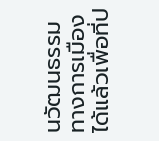นวัฒนธรรมทางการเมืองได้แล้วเพื่อที่ป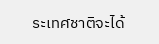ระเทศชาติจะได้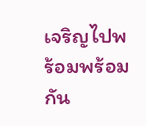เจริญไปพร้อมพร้อมกัน